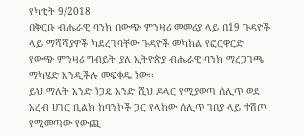የካቲት 9/2018
በቅርቡ ብሔራዊ ባንክ በውጭ ምንዛሪ መመሪያ ላይ በ19 ጉዳዮች ላይ ማሻሻያዎች ካደረገባቸው ጉዳዮች መካከል የፎርዋርድ የውጭ ምንዛሪ ግብይት ያለ ኢትዮጵያ ብሔራዊ ባንክ ማረጋገጫ ማካሄድ እንዲችሉ መፍቀዱ ነው፡፡
ይህ ማለት አንድ ነጋዴ አንድ ሺህ ዶላር የሚያወጣ ሰሊጥ ወደ አረብ ሀገር ቢልክ ከባንኮች ጋር የላከው ሰሊጥ ገበያ ላይ ተሽጦ የሚመጣው የውጪ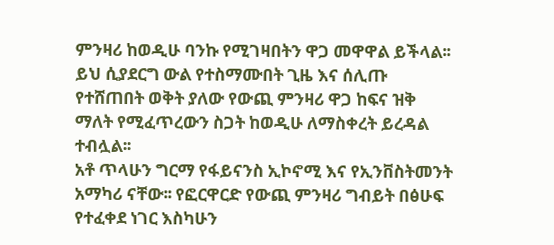ምንዛሪ ከወዲሁ ባንኩ የሚገዛበትን ዋጋ መዋዋል ይችላል፡፡
ይህ ሲያደርግ ውል የተስማሙበት ጊዜ እና ሰሊጡ የተሸጠበት ወቅት ያለው የውጪ ምንዛሪ ዋጋ ከፍና ዝቅ ማለት የሚፈጥረውን ስጋት ከወዲሁ ለማስቀረት ይረዳል ተብሏል፡፡
አቶ ጥላሁን ግርማ የፋይናንስ ኢኮኖሚ እና የኢንቨስትመንት አማካሪ ናቸው፡፡ የፎርዋርድ የውጪ ምንዛሪ ግብይት በፅሁፍ የተፈቀደ ነገር እስካሁን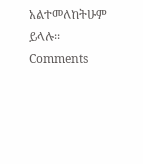አልተመለከትሁም ይላሉ፡፡
Comments